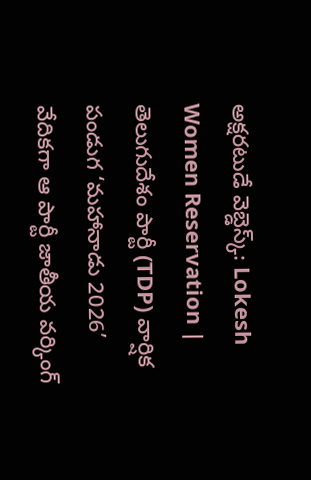అక్షరటుడే వెబ్డెస్క్: Lokesh Women Reservation | తెలుగుదేశం పార్టీ (TDP) వార్షిక పండుగ ‘మహానాడు 2026’ వేదికగా ఆ పార్టీ జాతీయ వర్కింగ్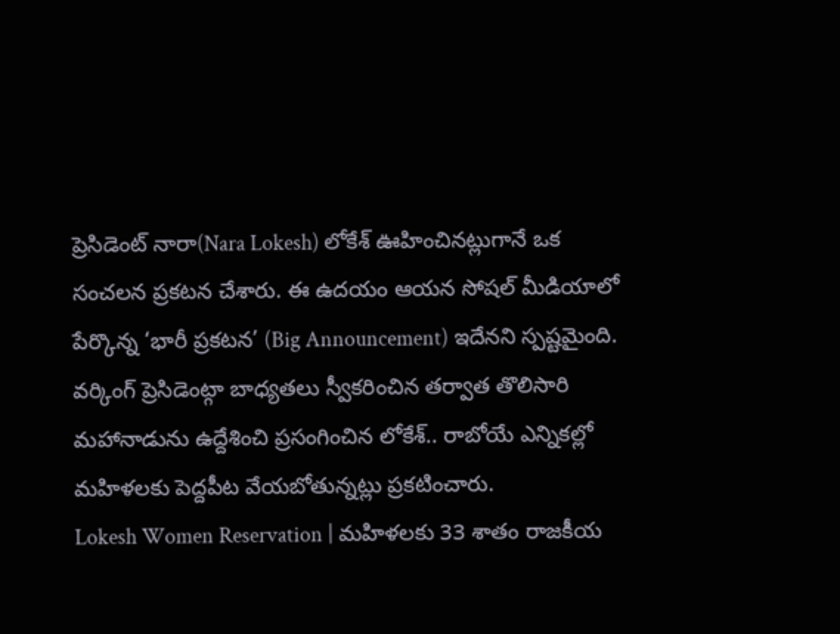ప్రెసిడెంట్ నారా(Nara Lokesh) లోకేశ్ ఊహించినట్లుగానే ఒక సంచలన ప్రకటన చేశారు. ఈ ఉదయం ఆయన సోషల్ మీడియాలో పేర్కొన్న ‘భారీ ప్రకటన’ (Big Announcement) ఇదేనని స్పష్టమైంది. వర్కింగ్ ప్రెసిడెంట్గా బాధ్యతలు స్వీకరించిన తర్వాత తొలిసారి మహానాడును ఉద్దేశించి ప్రసంగించిన లోకేశ్.. రాబోయే ఎన్నికల్లో మహిళలకు పెద్దపీట వేయబోతున్నట్లు ప్రకటించారు.
Lokesh Women Reservation | మహిళలకు 33 శాతం రాజకీయ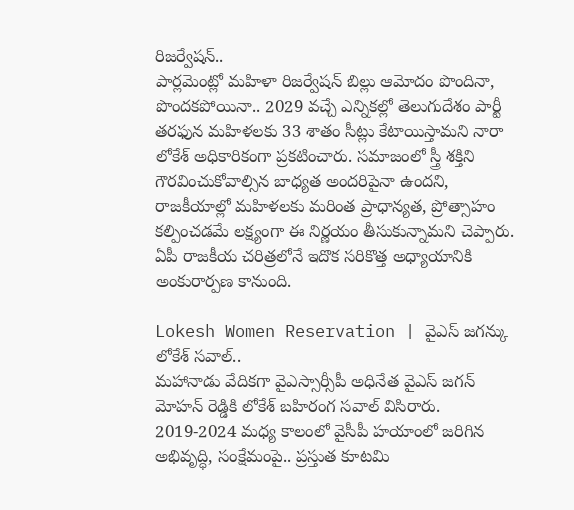రిజర్వేషన్..
పార్లమెంట్లో మహిళా రిజర్వేషన్ బిల్లు ఆమోదం పొందినా, పొందకపోయినా.. 2029 వచ్చే ఎన్నికల్లో తెలుగుదేశం పార్టీ తరఫున మహిళలకు 33 శాతం సీట్లు కేటాయిస్తామని నారా లోకేశ్ అధికారికంగా ప్రకటించారు. సమాజంలో స్త్రీ శక్తిని గౌరవించుకోవాల్సిన బాధ్యత అందరిపైనా ఉందని, రాజకీయాల్లో మహిళలకు మరింత ప్రాధాన్యత, ప్రోత్సాహం కల్పించడమే లక్ష్యంగా ఈ నిర్ణయం తీసుకున్నామని చెప్పారు. ఏపీ రాజకీయ చరిత్రలోనే ఇదొక సరికొత్త అధ్యాయానికి అంకురార్పణ కానుంది.

Lokesh Women Reservation | వైఎస్ జగన్కు లోకేశ్ సవాల్..
మహానాడు వేదికగా వైఎస్సార్సీపీ అధినేత వైఎస్ జగన్ మోహన్ రెడ్డికి లోకేశ్ బహిరంగ సవాల్ విసిరారు. 2019-2024 మధ్య కాలంలో వైసీపీ హయాంలో జరిగిన అభివృద్ధి, సంక్షేమంపై.. ప్రస్తుత కూటమి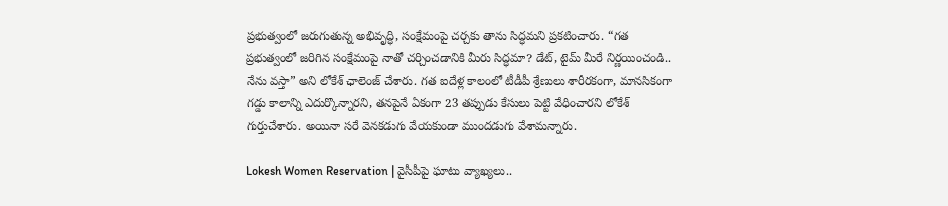ప్రభుత్వంలో జరుగుతున్న అభివృద్ధి, సంక్షేమంపై చర్చకు తాను సిద్ధమని ప్రకటించారు. “గత ప్రభుత్వంలో జరిగిన సంక్షేమంపై నాతో చర్చించడానికి మీరు సిద్ధమా? డేట్, టైమ్ మీరే నిర్ణయించండి.. నేను వస్తా” అని లోకేశ్ ఛాలెంజ్ చేశారు. గత ఐదేళ్ల కాలంలో టీడీపీ శ్రేణులు శారీరకంగా, మానసికంగా గడ్డు కాలాన్ని ఎదుర్కొన్నారని, తనపైనే ఏకంగా 23 తప్పుడు కేసులు పెట్టి వేధించారని లోకేశ్ గుర్తుచేశారు. అయినా సరే వెనకడుగు వేయకుండా ముందడుగు వేశామన్నారు.

Lokesh Women Reservation | వైసీపీపై ఘాటు వ్యాఖ్యలు..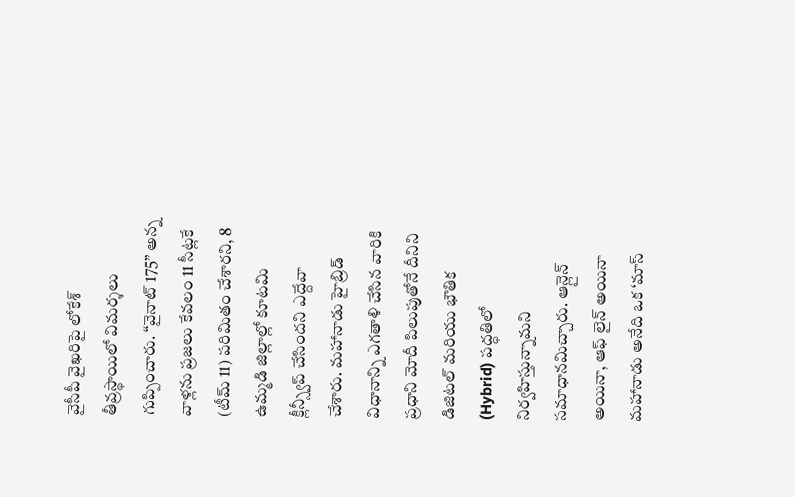వైసీపీ వైఖరిపై లోకేశ్ తీవ్రస్థాయిలో విమర్శలు గుప్పించారు. “వైనాట్ 175” అన్న వాళ్లను ప్రజలు కేవలం 11 సీట్లకే (టీమ్ 11) పరిమితం చేశారని, 8 ఉమ్మడి జిల్లాల్లో కూటమి క్లీన్స్వీప్ చేసిందని ఎద్దేవా చేశారు. మహానాడు హైబ్రిడ్ విధానాన్ని ఎగతాళి చేసిన వారికి ప్రధాని మోదీ పిలుపుతోనే దీనిని డిజిటల్ మరియు భౌతిక (Hybrid) పద్ధతిలో నిర్వహిస్తున్నామని సమాధానమిచ్చారు. ఆన్లైన్ అయినా, ఆఫ్ లైన్ అయినా మహానాడు అనేది ఒక ‘మాస్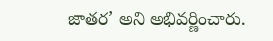జాతర’ అని అభివర్ణించారు.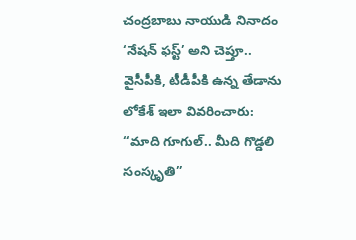చంద్రబాబు నాయుడి నినాదం ‘నేషన్ ఫస్ట్’ అని చెప్తూ.. వైసీపీకి, టీడీపీకి ఉన్న తేడాను లోకేశ్ ఇలా వివరించారు:
“మాది గూగుల్.. మీది గొడ్డలి సంస్కృతి”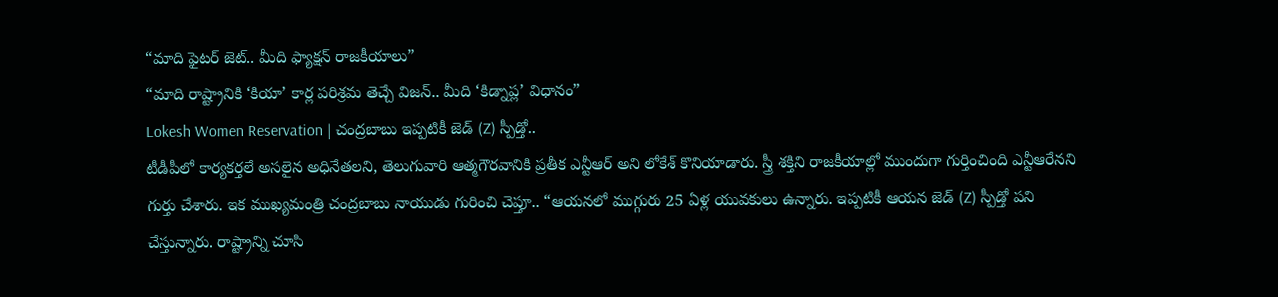“మాది ఫైటర్ జెట్.. మీది ఫ్యాక్షన్ రాజకీయాలు”
“మాది రాష్ట్రానికి ‘కియా’ కార్ల పరిశ్రమ తెచ్చే విజన్.. మీది ‘కిడ్నాప్ల’ విధానం”
Lokesh Women Reservation | చంద్రబాబు ఇప్పటికీ జెడ్ (Z) స్పీడ్తో..
టీడీపీలో కార్యకర్తలే అసలైన అధినేతలని, తెలుగువారి ఆత్మగౌరవానికి ప్రతీక ఎన్టీఆర్ అని లోకేశ్ కొనియాడారు. స్త్రీ శక్తిని రాజకీయాల్లో ముందుగా గుర్తించింది ఎన్టీఆరేనని గుర్తు చేశారు. ఇక ముఖ్యమంత్రి చంద్రబాబు నాయుడు గురించి చెప్తూ.. “ఆయనలో ముగ్గురు 25 ఏళ్ల యువకులు ఉన్నారు. ఇప్పటికీ ఆయన జెడ్ (Z) స్పీడ్తో పని చేస్తున్నారు. రాష్ట్రాన్ని చూసి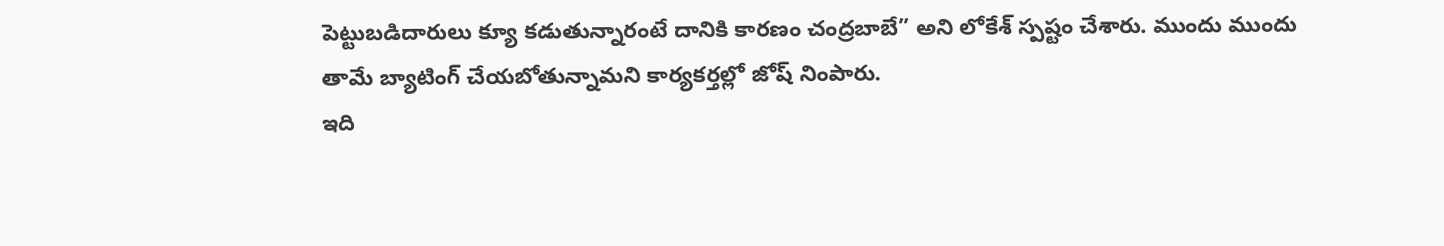పెట్టుబడిదారులు క్యూ కడుతున్నారంటే దానికి కారణం చంద్రబాబే” అని లోకేశ్ స్పష్టం చేశారు. ముందు ముందు తామే బ్యాటింగ్ చేయబోతున్నామని కార్యకర్తల్లో జోష్ నింపారు.
ఇది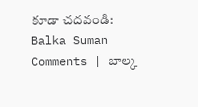కూడా చదవండి: Balka Suman Comments | బాల్క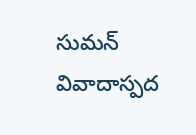సుమన్ వివాదాస్పద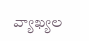వ్యాఖ్యల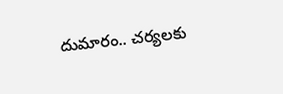దుమారం.. చర్యలకు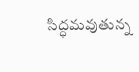సిద్ధమవుతున్న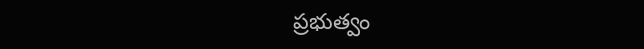ప్రభుత్వం